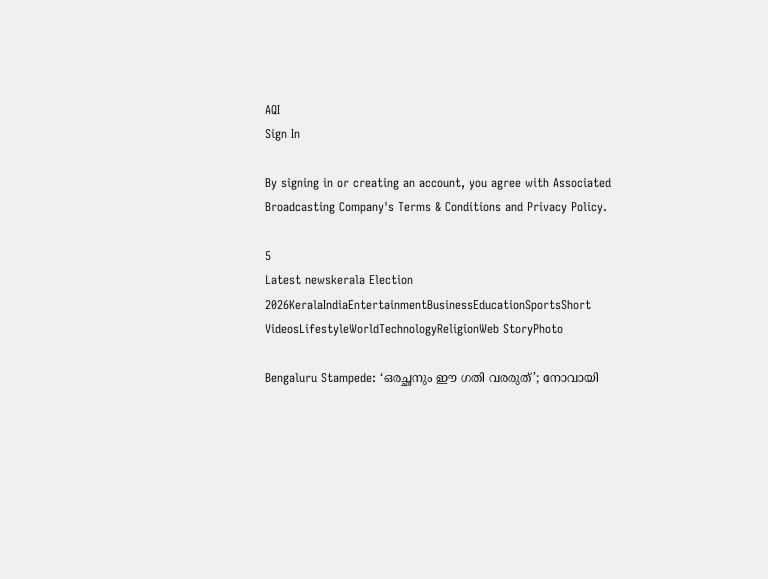AQI
Sign In

By signing in or creating an account, you agree with Associated Broadcasting Company's Terms & Conditions and Privacy Policy.

5
Latest newskerala Election 2026KeralaIndiaEntertainmentBusinessEducationSportsShort VideosLifestyleWorldTechnologyReligionWeb StoryPhoto

Bengaluru Stampede: ‘ഒരച്ഛനും ഈ ഗതി വരരുത്’; നോവായി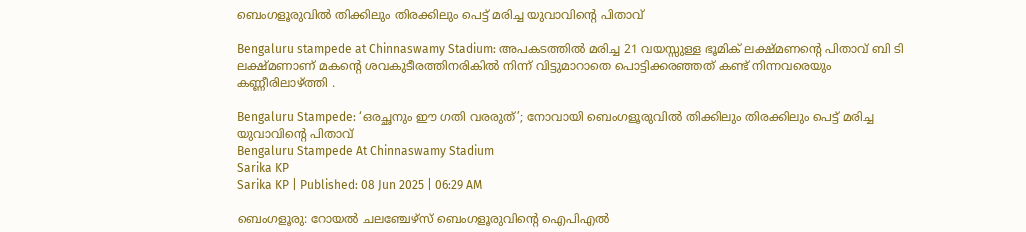ബെംഗളൂരുവിൽ തിക്കിലും തിരക്കിലും പെട്ട് മരിച്ച യുവാവിന്റെ പിതാവ്

Bengaluru stampede at Chinnaswamy Stadium: അപകടത്തിൽ മരിച്ച 21 വയസ്സുള്ള ഭൂമിക് ലക്ഷ്മണന്റെ പിതാവ് ബി ടി ലക്ഷ്മണാണ് മകന്റെ ശവകുടീരത്തിനരികിൽ നിന്ന് വിട്ടുമാറാതെ പൊട്ടിക്കരഞ്ഞത് കണ്ട് നിന്നവരെയും കണ്ണീരിലാഴ്ത്തി .

Bengaluru Stampede: ‘ഒരച്ഛനും ഈ ഗതി വരരുത്’; നോവായി ബെംഗളൂരുവിൽ തിക്കിലും തിരക്കിലും പെട്ട് മരിച്ച യുവാവിന്റെ പിതാവ്
Bengaluru Stampede At Chinnaswamy Stadium
Sarika KP
Sarika KP | Published: 08 Jun 2025 | 06:29 AM

ബെംഗളൂരു: റോയൽ ചലഞ്ചേഴ്സ് ബെംഗളൂരുവിന്റെ ഐപിഎൽ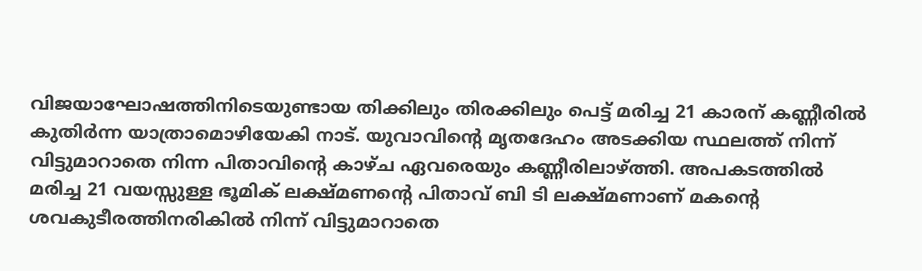വിജയാഘോഷത്തിനിടെയുണ്ടായ തിക്കിലും തിരക്കിലും പെട്ട് മരിച്ച 21 കാരന് കണ്ണീരിൽ കുതിർന്ന യാത്രാമൊഴിയേകി നാട്. യുവാവിന്റെ മൃതദേഹം അടക്കിയ സ്ഥലത്ത് നിന്ന് വിട്ടുമാറാതെ നിന്ന പിതാവിന്റെ കാഴ്ച ഏവരെയും കണ്ണീരിലാഴ്ത്തി. അപകടത്തിൽ മരിച്ച 21 വയസ്സുള്ള ഭൂമിക് ലക്ഷ്മണന്റെ പിതാവ് ബി ടി ലക്ഷ്മണാണ് മകന്റെ ശവകുടീരത്തിനരികിൽ നിന്ന് വിട്ടുമാറാതെ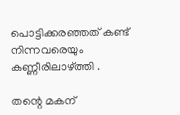പൊട്ടിക്കരഞ്ഞത് കണ്ട് നിന്നവരെയും കണ്ണീരിലാഴ്ത്തി .

തന്റെ മകന്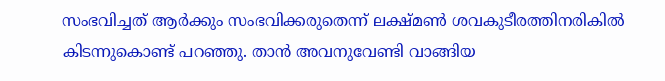സംഭവിച്ചത് ആർക്കും സംഭവിക്കരുതെന്ന് ലക്ഷ്മൺ ശവകുടീരത്തിനരികിൽ കിടന്നുകൊണ്ട് പറഞ്ഞു. താൻ അവനുവേണ്ടി വാങ്ങിയ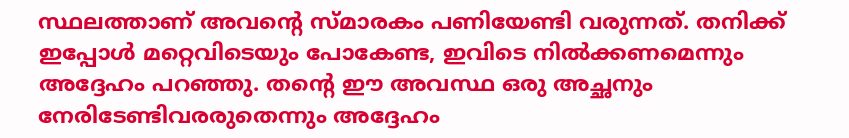സ്ഥലത്താണ് അവന്റെ സ്മാരകം പണിയേണ്ടി വരുന്നത്. തനിക്ക് ഇപ്പോൾ മറ്റെവിടെയും പോകേണ്ട, ഇവിടെ നിൽക്കണമെന്നും അദ്ദേഹം പറഞ്ഞു. തന്റെ ഈ അവസ്ഥ ഒരു അച്ഛനും നേരിടേണ്ടിവരരുതെന്നും അദ്ദേഹം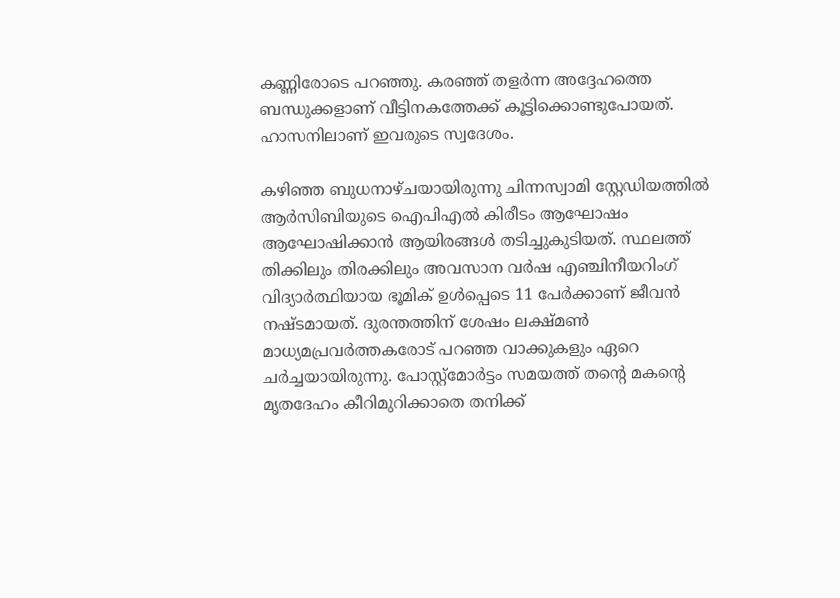കണ്ണിരോടെ പറഞ്ഞു. കരഞ്ഞ് തളർന്ന അദ്ദേഹത്തെ ബന്ധുക്കളാണ് വീട്ടിനകത്തേക്ക് കൂട്ടിക്കൊണ്ടുപോയത്. ഹാസനിലാണ് ഇവരുടെ സ്വദേശം.

കഴിഞ്ഞ ബുധനാഴ്ചയായിരുന്നു ചിന്നസ്വാമി സ്റ്റേഡിയത്തിൽ ആർ‌സി‌ബിയുടെ ഐ‌പി‌എൽ കിരീടം ആഘോഷം ആഘോഷിക്കാൻ ആയിരങ്ങൾ തടിച്ചുകുടിയത്. സ്ഥലത്ത് തിക്കിലും തിരക്കിലും അവസാന വർഷ എഞ്ചിനീയറിംഗ് വിദ്യാർത്ഥിയായ ഭൂമിക് ഉൾപ്പെടെ 11 പേർക്കാണ് ജീവൻ നഷ്ടമായത്. ദുരന്തത്തിന് ശേഷം ലക്ഷ്മൺ മാധ്യമപ്രവർത്തകരോട് പറഞ്ഞ വാക്കുകളും ഏറെ ചർച്ചയായിരുന്നു. പോസ്റ്റ്‌മോർട്ടം സമയത്ത് തന്റെ മകന്റെ മൃതദേഹം കീറിമുറിക്കാതെ തനിക്ക്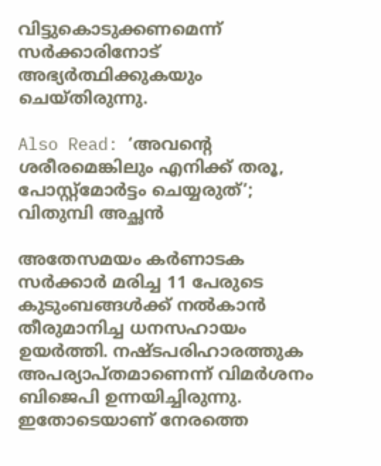വിട്ടുകൊടുക്കണമെന്ന് സർക്കാരിനോട് അഭ്യർത്ഥിക്കുകയും ചെയ്തിരുന്നു.

Also Read: ‘അവന്റെ ശരീരമെങ്കിലും എനിക്ക് തരൂ, പോസ്റ്റ്‌മോര്‍ട്ടം ചെയ്യരുത്’; വിതുമ്പി അച്ഛന്‍

അതേസമയം കർണാടക സർക്കാർ മരിച്ച 11 പേരുടെ കുടുംബങ്ങൾക്ക് നൽകാൻ തീരുമാനിച്ച ധനസഹായം ഉയർത്തി. നഷ്ടപരിഹാരത്തുക അപര്യാപ്തമാണെന്ന് വിമർശനം ബിജെപി ഉന്നയിച്ചിരുന്നു. ഇതോടെയാണ് നേരത്തെ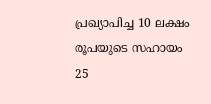പ്രഖ്യാപിച്ച 10 ലക്ഷം രൂപയുടെ സഹായം 25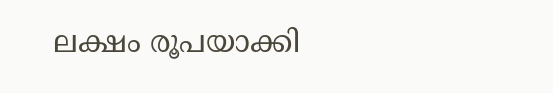ലക്ഷം രൂപയാക്കി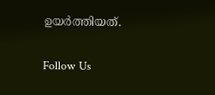ഉയർത്തിയത്.

Follow Us